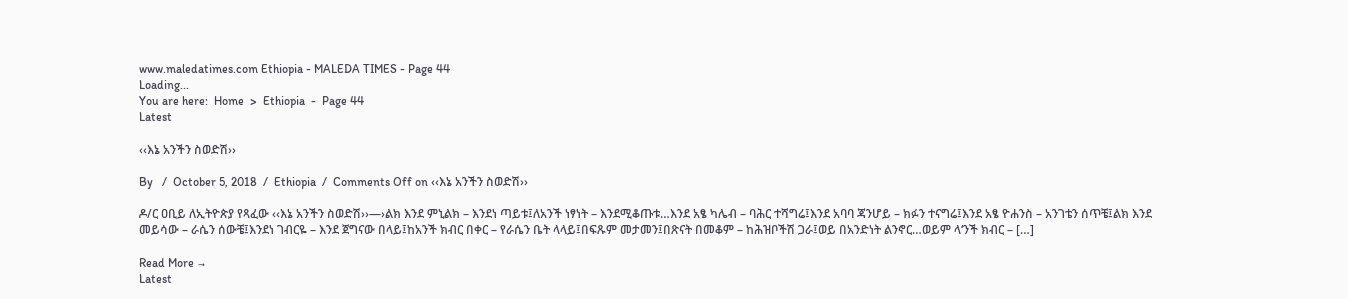www.maledatimes.com Ethiopia - MALEDA TIMES - Page 44
Loading...
You are here:  Home  >  Ethiopia  -  Page 44
Latest

‹‹እኔ አንችን ስወድሽ››

By   /  October 5, 2018  /  Ethiopia  /  Comments Off on ‹‹እኔ አንችን ስወድሽ››

ዶ/ር ዐቢይ ለኢትዮጵያ የጻፈው ‹‹እኔ አንችን ስወድሽ››—›ልክ እንደ ምኒልክ – እንደነ ጣይቱ፤ለአንች ነፃነት – እንደሚቆጡቱ…እንደ አፄ ካሌብ – ባሕር ተሻግሬ፤እንደ አባባ ጃንሆይ – ክፉን ተናግሬ፤እንደ አፄ ዮሐንስ – አንገቴን ሰጥቼ፤ልክ እንደ መይሳው – ራሴን ሰውቼ፤እንደነ ገብርዬ – እንደ ጀግናው በላይ፤ከአንች ክብር በቀር – የራሴን ቤት ላላይ፤በፍጹም መታመን፤በጽናት በመቆም – ከሕዝቦችሽ ጋራ፤ወይ በአንድነት ልንኖር…ወይም ላ‘ንች ክብር – […]

Read More →
Latest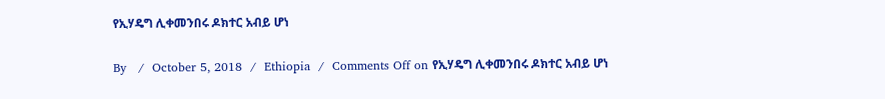የኢሃዴግ ሊቀመንበሩ ዶክተር አብይ ሆነ

By   /  October 5, 2018  /  Ethiopia  /  Comments Off on የኢሃዴግ ሊቀመንበሩ ዶክተር አብይ ሆነ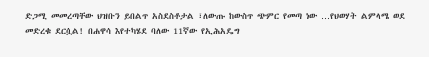ድጋሚ መመረጣቸው ህዝቡን ይበልጥ አስደስቶታል ፣ለውጡ ከውስጥ ጭምር የመጣ ነው …የህወሃት ልምላሜ ወደ መድረቁ ደርሷል! በሐዋሳ እየተካሄደ ባለው 11ኛው የኢሕአዴግ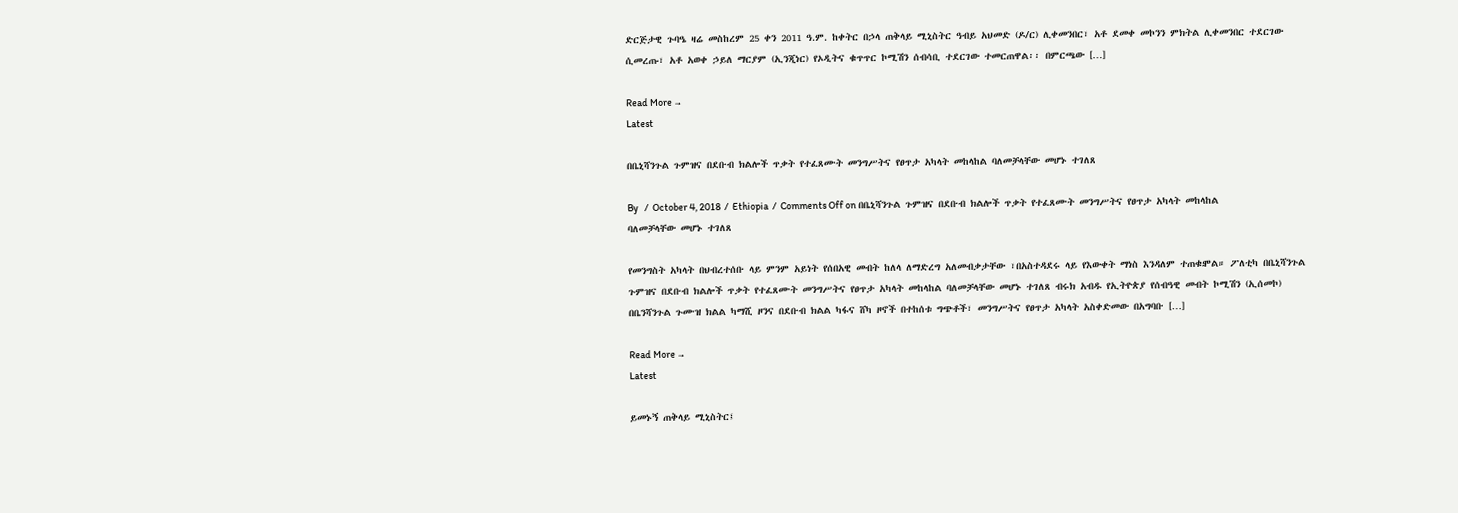ድርጅታዊ ጉባዔ ዛሬ መስከረም 25 ቀን 2011 ዓ.ም. ከቀትር በኃላ ጠቅላይ ሚኒስትር ዓብይ አህመድ (ዶ/ር) ሊቀመንበር፣ አቶ ደመቀ መኮንን ምክትል ሊቀመንበር ተደርገው ሲመረጡ፣ አቶ አወቀ ኃይለ ማርያም (ኢንጂነር) የኦዲትና ቁጥጥር ኮሚሽን ሰብሳቢ ተደርገው ተመርጠዋል፡፡ በምርጫው […]

Read More →
Latest

በቤኒሻንጉል ጉምዝና በደቡብ ክልሎች ጥቃት የተፈጸሙት መንግሥትና የፀጥታ አካላት መከላከል ባለመቻላቸው መሆኑ ተገለጸ

By   /  October 4, 2018  /  Ethiopia  /  Comments Off on በቤኒሻንጉል ጉምዝና በደቡብ ክልሎች ጥቃት የተፈጸሙት መንግሥትና የፀጥታ አካላት መከላከል ባለመቻላቸው መሆኑ ተገለጸ

የመንግስት አካላት በህብረተሰቡ ላይ ምንም አይነት የሰበአዊ መብት ከለላ ለማድረግ አለመብቃታቸው ፣በአስተዳደሩ ላይ የእውቀት ማነስ እንዳለም ተጠቁⶁል። ፖለቲካ በቤኒሻንጉል ጉምዝና በደቡብ ክልሎች ጥቃት የተፈጸሙት መንግሥትና የፀጥታ አካላት መከላከል ባለመቻላቸው መሆኑ ተገለጸ ብሩክ አብዱ የኢትዮጵያ የሰብዓዊ መብት ኮሚሽን (ኢሰመኮ) በቤንሻንጉል ጉሙዝ ክልል ካማሺ ዞንና በደቡብ ክልል ካፋና ሸካ ዞኖች በተከሰቱ ግጭቶች፣ መንግሥትና የፀጥታ አካላት አስቀድመው በአግባቡ […]

Read More →
Latest

ይመኑኝ ጠቅላይ ሚኒስትር፤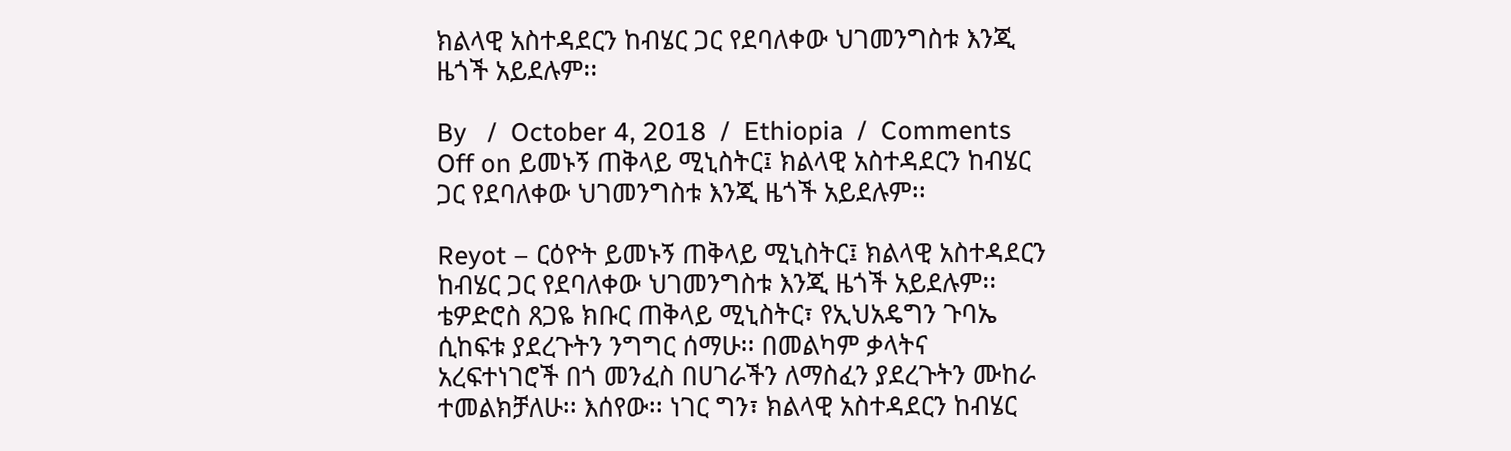ክልላዊ አስተዳደርን ከብሄር ጋር የደባለቀው ህገመንግስቱ እንጂ ዜጎች አይደሉም፡፡

By   /  October 4, 2018  /  Ethiopia  /  Comments Off on ይመኑኝ ጠቅላይ ሚኒስትር፤ ክልላዊ አስተዳደርን ከብሄር ጋር የደባለቀው ህገመንግስቱ እንጂ ዜጎች አይደሉም፡፡

Reyot – ርዕዮት ይመኑኝ ጠቅላይ ሚኒስትር፤ ክልላዊ አስተዳደርን ከብሄር ጋር የደባለቀው ህገመንግስቱ እንጂ ዜጎች አይደሉም፡፡ ቴዎድሮስ ጸጋዬ ክቡር ጠቅላይ ሚኒስትር፣ የኢህአዴግን ጉባኤ ሲከፍቱ ያደረጉትን ንግግር ሰማሁ፡፡ በመልካም ቃላትና አረፍተነገሮች በጎ መንፈስ በሀገራችን ለማስፈን ያደረጉትን ሙከራ ተመልክቻለሁ፡፡ እሰየው፡፡ ነገር ግን፣ ክልላዊ አስተዳደርን ከብሄር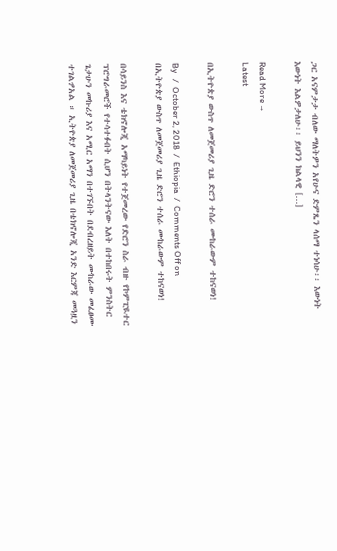ጋር አናምታታ ብለው ማለትዎን አየሁና ድምጼን ላሰማ ተነሳሁ፡፡ እውነት እውነት እልዎታለሁ፡፡ ይህንን ክልላዊ […]

Read More →
Latest

በኢትዮጵያ ውስጥ ለመጀመሪያ ጊዜ ድሮን ተሰራ ሙከራውም ተከናወነ!

By   /  October 2, 2018  /  Ethiopia  /  Comments Off on በኢትዮጵያ ውስጥ ለመጀመሪያ ጊዜ ድሮን ተሰራ ሙከራውም ተከናወነ!

በሳይንስ እና ቴክኖሎጂ አማካይነት የተጀመረው የድሮን ስራ ብዙ የኮምፒዪተር ፕሮግራመሮች የተሳተፉበት ሲሆን በትላንትናው እለት በተከበሩት ምንስትር  ጌታሁን መኩሪያ እና አሚር አማን በተገኙበት በደብረዘይት ሙከራው መፈፀሙ ተገልፇአል ። ኢትዮጵያ ለመጀመሪያ ጊዜ በቴክኖሎጂ አንድ እርምጃ መጓዟን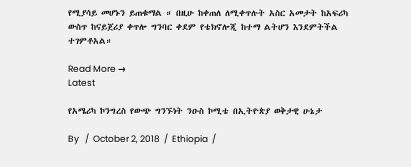የሚያሳይ መሆኑን ይጠቁማል ። በዚሁ ከቀጠለ ለሚቀጥሉት አስር አመታት ከአፍሪካ ውስጥ ከናይጀሪያ ቀጥሎ ግንባር ቀደም የቴክኖሎጂ ከተማ ልትሆን እንደምትችል ተገምቶአል።

Read More →
Latest

የአሜሪካ ኮንግረስ የውጭ ግንኙነት ንዑስ ኮሚቴ በኢትዮጵያ ወቅታዊ ሁኔታ

By   /  October 2, 2018  /  Ethiopia  /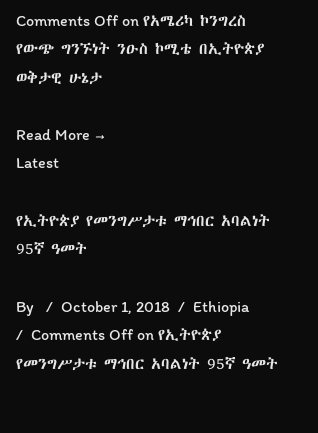Comments Off on የአሜሪካ ኮንግረስ የውጭ ግንኙነት ንዑስ ኮሚቴ በኢትዮጵያ ወቅታዊ ሁኔታ

Read More →
Latest

የኢትዮጵያ የመንግሥታቱ ማኅበር አባልነት 95ኛ ዓመት

By   /  October 1, 2018  /  Ethiopia  /  Comments Off on የኢትዮጵያ የመንግሥታቱ ማኅበር አባልነት 95ኛ ዓመት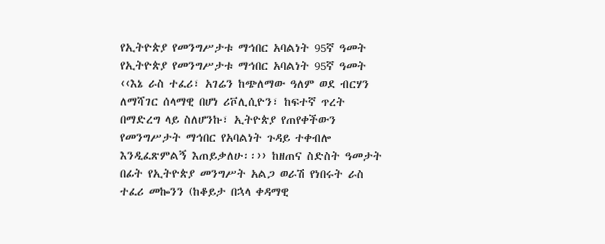የኢትዮጵያ የመንግሥታቱ ማኅበር አባልነት 95ኛ ዓመት የኢትዮጵያ የመንግሥታቱ ማኅበር አባልነት 95ኛ ዓመት ‹‹እኔ ራስ ተፈሪ፣ አገሬን ከጭለማው ዓለም ወደ ብርሃን ለማሻገር ሰላማዊ በሆነ ሪቮሊሲዮን፣ ከፍተኛ ጥረት በማድረግ ላይ ስለሆንኩ፣ ኢትዮጵያ የጠየቀችውን የመንግሥታት ማኅበር የአባልነት ጉዳይ ተቀብሎ እንዲፈጽምልኝ እጠይቃለሁ፡፡›› ከዘጠና ስድስት ዓመታት በፊት የኢትዮጵያ መንግሥት አልጋ ወራሽ የነበሩት ራስ ተፈሪ መኰንን (ከቆይታ በኋላ ቀዳማዊ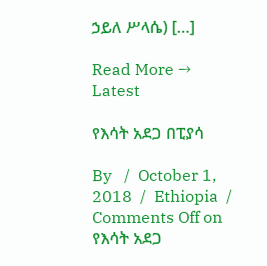ኃይለ ሥላሴ) […]

Read More →
Latest

የእሳት አደጋ በፒያሳ

By   /  October 1, 2018  /  Ethiopia  /  Comments Off on የእሳት አደጋ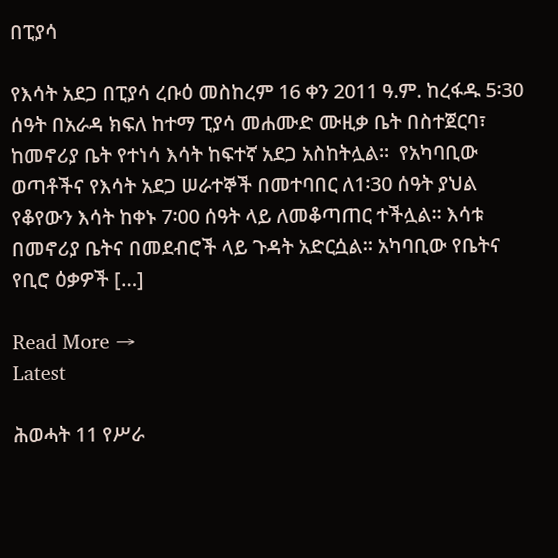በፒያሳ

የእሳት አደጋ በፒያሳ ረቡዕ መስከረም 16 ቀን 2011 ዓ.ም. ከረፋዱ 5፡30 ሰዓት በአራዳ ክፍለ ከተማ ፒያሳ መሐሙድ ሙዚቃ ቤት በስተጀርባ፣ ከመኖሪያ ቤት የተነሳ እሳት ከፍተኛ አደጋ አስከትሏል፡፡  የአካባቢው ወጣቶችና የእሳት አደጋ ሠራተኞች በመተባበር ለ1፡30 ሰዓት ያህል የቆየውን እሳት ከቀኑ 7፡00 ሰዓት ላይ ለመቆጣጠር ተችሏል፡፡ እሳቱ በመኖሪያ ቤትና በመደብሮች ላይ ጉዳት አድርሷል፡፡ አካባቢው የቤትና የቢሮ ዕቃዎች […]

Read More →
Latest

ሕወሓት 11 የሥራ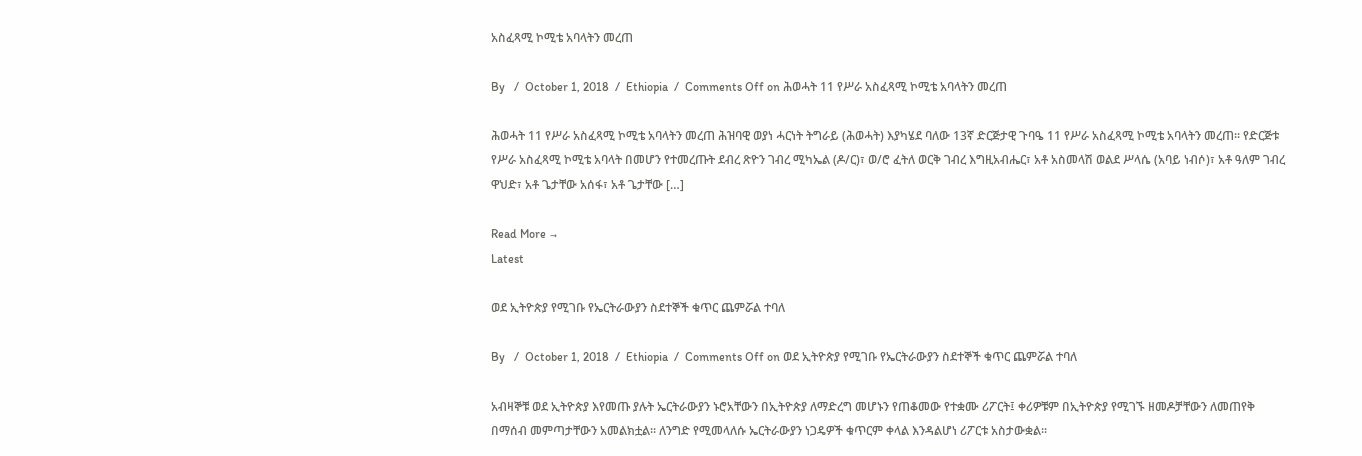አስፈጻሚ ኮሚቴ አባላትን መረጠ

By   /  October 1, 2018  /  Ethiopia  /  Comments Off on ሕወሓት 11 የሥራ አስፈጻሚ ኮሚቴ አባላትን መረጠ

ሕወሓት 11 የሥራ አስፈጻሚ ኮሚቴ አባላትን መረጠ ሕዝባዊ ወያነ ሓርነት ትግራይ (ሕወሓት) እያካሄደ ባለው 13ኛ ድርጅታዊ ጉባዔ 11 የሥራ አስፈጻሚ ኮሚቴ አባላትን መረጠ፡፡ የድርጅቱ የሥራ አስፈጻሚ ኮሚቴ አባላት በመሆን የተመረጡት ደብረ ጽዮን ገብረ ሚካኤል (ዶ/ር)፣ ወ/ሮ ፈትለ ወርቅ ገብረ እግዚአብሔር፣ አቶ አስመላሽ ወልደ ሥላሴ (አባይ ነብሶ)፣ አቶ ዓለም ገብረ ዋህድ፣ አቶ ጌታቸው አሰፋ፣ አቶ ጌታቸው […]

Read More →
Latest

ወደ ኢትዮጵያ የሚገቡ የኤርትራውያን ስደተኞች ቁጥር ጨምሯል ተባለ

By   /  October 1, 2018  /  Ethiopia  /  Comments Off on ወደ ኢትዮጵያ የሚገቡ የኤርትራውያን ስደተኞች ቁጥር ጨምሯል ተባለ

አብዛኞቹ ወደ ኢትዮጵያ እየመጡ ያሉት ኤርትራውያን ኑሮአቸውን በኢትዮጵያ ለማድረግ መሆኑን የጠቆመው የተቋሙ ሪፖርት፤ ቀሪዎቹም በኢትዮጵያ የሚገኙ ዘመዶቻቸውን ለመጠየቅ በማሰብ መምጣታቸውን አመልክቷል፡፡ ለንግድ የሚመላለሱ ኤርትራውያን ነጋዴዎች ቁጥርም ቀላል እንዳልሆነ ሪፖርቱ አስታውቋል፡፡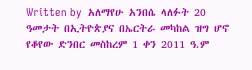Written by  አለማየሁ አንበሴ ላለፉት 20 ዓመታት በኢትዮጵያና በኤርትራ መካከል ዝግ ሆኖ የቆየው ድንበር መስከረም 1 ቀን 2011 ዓ.ም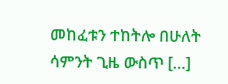መከፈቱን ተከትሎ በሁለት ሳምንት ጊዜ ውስጥ […]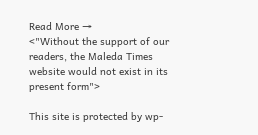Read More →
<"Without the support of our readers, the Maleda Times website would not exist in its present form">

This site is protected by wp-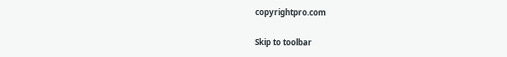copyrightpro.com

Skip to toolbar